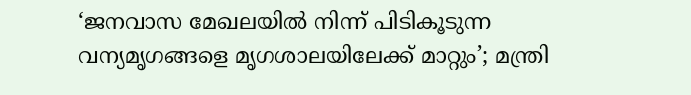‘ജനവാസ മേഖലയിൽ നിന്ന് പിടികൂടുന്ന വന്യമൃഗങ്ങളെ മൃഗശാലയിലേക്ക് മാറ്റും’; മന്ത്രി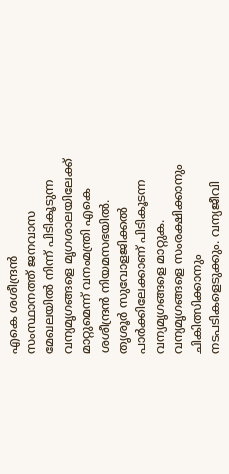എകെ ശശീന്ദ്രൻ
സംസ്ഥാനത്ത് ജനവാസ മേഖലയിൽ നിന്ന് പിടികൂടുന്ന വന്യമൃഗങ്ങളെ മൃഗശാലയിലേക്ക് മാറ്റുമെന്ന് വനംമന്ത്രി എകെ ശശീന്ദ്രൻ നിയമസഭയിൽ. തൃശൂർ സുവോളജിക്കൽ പാർക്കിലേക്കാണ് പിടികൂടന്ന വന്യമൃഗങ്ങളെ മാറ്റുക. വന്യമൃഗങ്ങളെ സംരക്ഷിക്കാനും ചികിത്സിക്കാനും നടപടികളെടുക്കും. വന്യജീവി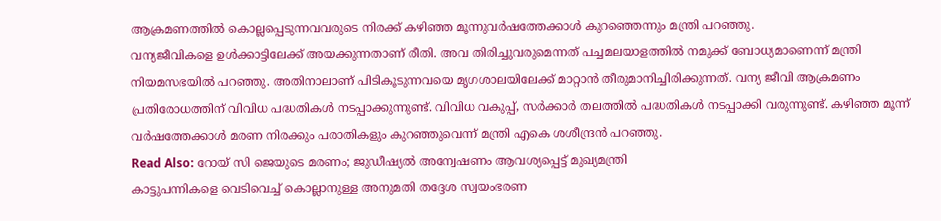ആക്രമണത്തിൽ കൊല്ലപ്പെടുന്നവവരുടെ നിരക്ക് കഴിഞ്ഞ മൂന്നുവർഷത്തേക്കാൾ കുറഞ്ഞെന്നും മന്ത്രി പറഞ്ഞു.
വന്യജീവികളെ ഉൾക്കാട്ടിലേക്ക് അയക്കുന്നതാണ് രീതി. അവ തിരിച്ചുവരുമെന്നത് പച്ചമലയാളത്തിൽ നമുക്ക് ബോധ്യമാണെന്ന് മന്ത്രി നിയമസഭയിൽ പറഞ്ഞു. അതിനാലാണ് പിടികൂടുന്നവയെ മൃഗശാലയിലേക്ക് മാറ്റാൻ തീരുമാനിച്ചിരിക്കുന്നത്. വന്യ ജീവി ആക്രമണം പ്രതിരോധത്തിന് വിവിധ പദ്ധതികൾ നടപ്പാക്കുന്നുണ്ട്. വിവിധ വകുപ്പ്, സർക്കാർ തലത്തിൽ പദ്ധതികൾ നടപ്പാക്കി വരുന്നുണ്ട്. കഴിഞ്ഞ മൂന്ന് വർഷത്തേക്കാൾ മരണ നിരക്കും പരാതികളും കുറഞ്ഞുവെന്ന് മന്ത്രി എകെ ശശീന്ദ്രൻ പറഞ്ഞു.
Read Also: റോയ് സി ജെയുടെ മരണം; ജുഡീഷ്യൽ അന്വേഷണം ആവശ്യപ്പെട്ട് മുഖ്യമന്ത്രി
കാട്ടുപന്നികളെ വെടിവെച്ച് കൊല്ലാനുള്ള അനുമതി തദ്ദേശ സ്വയംഭരണ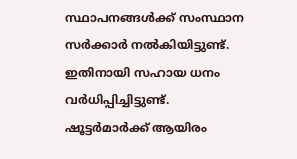സ്ഥാപനങ്ങൾക്ക് സംസ്ഥാന സർക്കാർ നൽകിയിട്ടുണ്ട്. ഇതിനായി സഹായ ധനം വർധിപ്പിച്ചിട്ടുണ്ട്. ഷൂട്ടർമാർക്ക് ആയിരം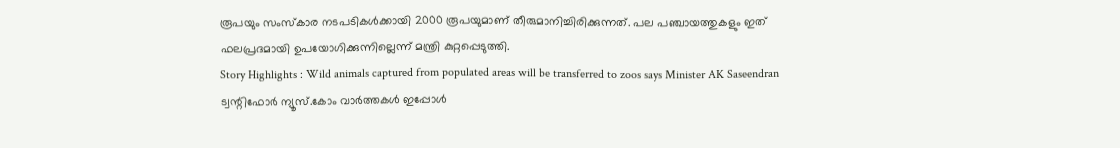രൂപയും സംസ്കാര നടപടികൾക്കായി 2000 രൂപയുമാണ് തീരുമാനിച്ചിരിക്കുന്നത്. പല പഞ്ചായത്തുകളും ഇത് ഫലപ്രദമായി ഉപയോഗിക്കുന്നില്ലെന്ന് മന്ത്രി കുറ്റപ്പെടുത്തി.
Story Highlights : Wild animals captured from populated areas will be transferred to zoos says Minister AK Saseendran
ട്വന്റിഫോർ ന്യൂസ്.കോം വാർത്തകൾ ഇപ്പോൾ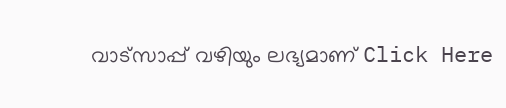വാട്സാപ്പ് വഴിയും ലഭ്യമാണ് Click Here